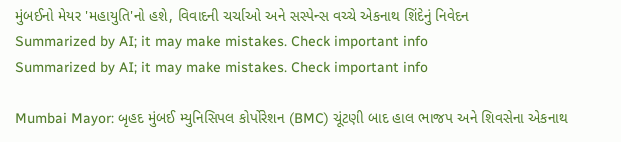મુંબઈનો મેયર 'મહાયુતિ'નો હશે, વિવાદની ચર્ચાઓ અને સસ્પેન્સ વચ્ચે એકનાથ શિંદેનું નિવેદન
Summarized by AI; it may make mistakes. Check important info
Summarized by AI; it may make mistakes. Check important info

Mumbai Mayor: બૃહદ મુંબઈ મ્યુનિસિપલ કોર્પોરેશન (BMC) ચૂંટણી બાદ હાલ ભાજપ અને શિવસેના એકનાથ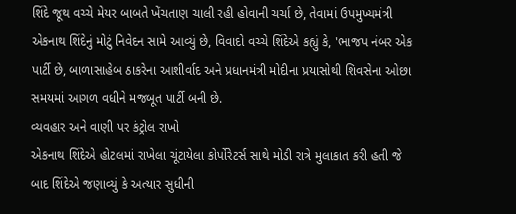શિંદે જૂથ વચ્ચે મેયર બાબતે ખેંચતાણ ચાલી રહી હોવાની ચર્ચા છે, તેવામાં ઉપમુખ્યમંત્રી એકનાથ શિંદેનું મોટું નિવેદન સામે આવ્યું છે, વિવાદો વચ્ચે શિંદેએ કહ્યું કે, 'ભાજપ નંબર એક પાર્ટી છે, બાળાસાહેબ ઠાકરેના આશીર્વાદ અને પ્રધાનમંત્રી મોદીના પ્રયાસોથી શિવસેના ઓછા સમયમાં આગળ વધીને મજબૂત પાર્ટી બની છે.
વ્યવહાર અને વાણી પર કંટ્રોલ રાખો
એકનાથ શિંદેએ હોટલમાં રાખેલા ચૂંટાયેલા કોર્પોરેટર્સ સાથે મોડી રાત્રે મુલાકાત કરી હતી જે બાદ શિંદેએ જણાવ્યું કે અત્યાર સુધીની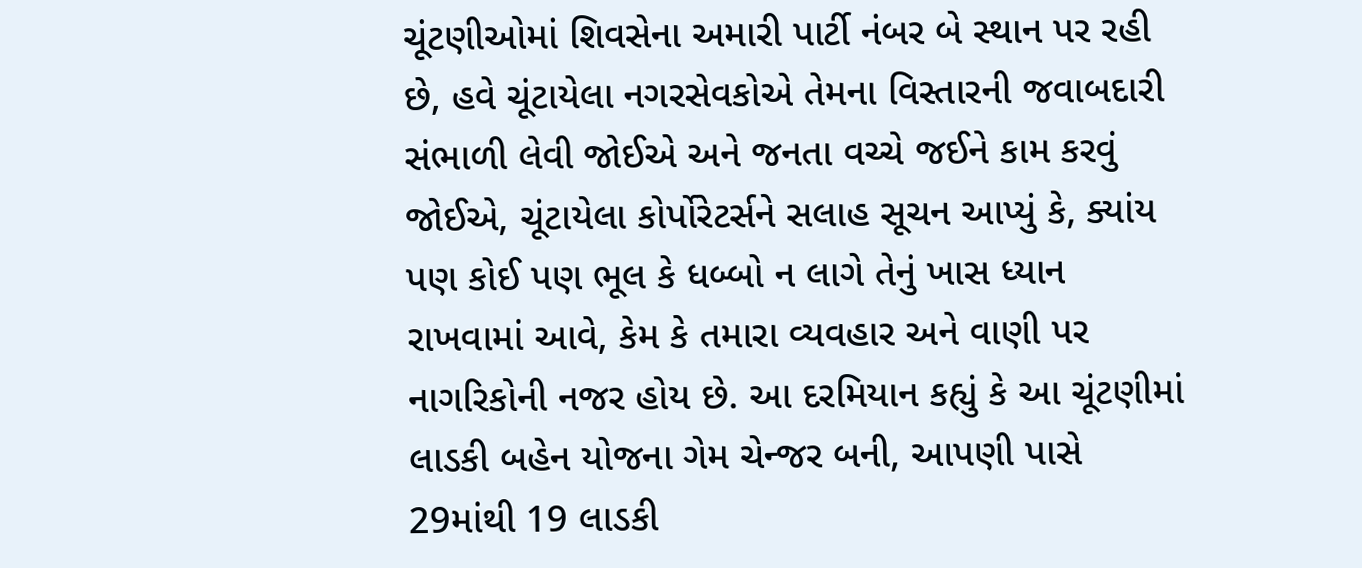ચૂંટણીઓમાં શિવસેના અમારી પાર્ટી નંબર બે સ્થાન પર રહી છે, હવે ચૂંટાયેલા નગરસેવકોએ તેમના વિસ્તારની જવાબદારી સંભાળી લેવી જોઈએ અને જનતા વચ્ચે જઈને કામ કરવું જોઈએ, ચૂંટાયેલા કોર્પોરેટર્સને સલાહ સૂચન આપ્યું કે, ક્યાંય પણ કોઈ પણ ભૂલ કે ધબ્બો ન લાગે તેનું ખાસ ધ્યાન રાખવામાં આવે, કેમ કે તમારા વ્યવહાર અને વાણી પર નાગરિકોની નજર હોય છે. આ દરમિયાન કહ્યું કે આ ચૂંટણીમાં લાડકી બહેન યોજના ગેમ ચેન્જર બની, આપણી પાસે 29માંથી 19 લાડકી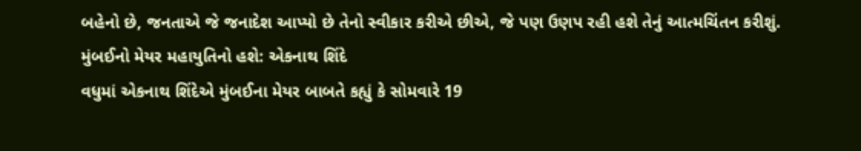બહેનો છે, જનતાએ જે જનાદેશ આપ્યો છે તેનો સ્વીકાર કરીએ છીએ, જે પણ ઉણપ રહી હશે તેનું આત્મચિંતન કરીશું.
મુંબઈનો મેયર મહાયુતિનો હશે: એકનાથ શિંદે
વધુમાં એકનાથ શિંદેએ મુંબઈના મેયર બાબતે કહ્યું કે સોમવારે 19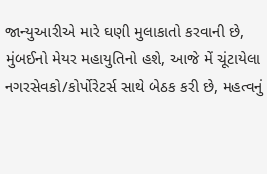જાન્યુઆરીએ મારે ઘણી મુલાકાતો કરવાની છે, મુંબઈનો મેયર મહાયુતિનો હશે, આજે મેં ચૂંટાયેલા નગરસેવકો/કોર્પોરેટર્સ સાથે બેઠક કરી છે, મહત્વનું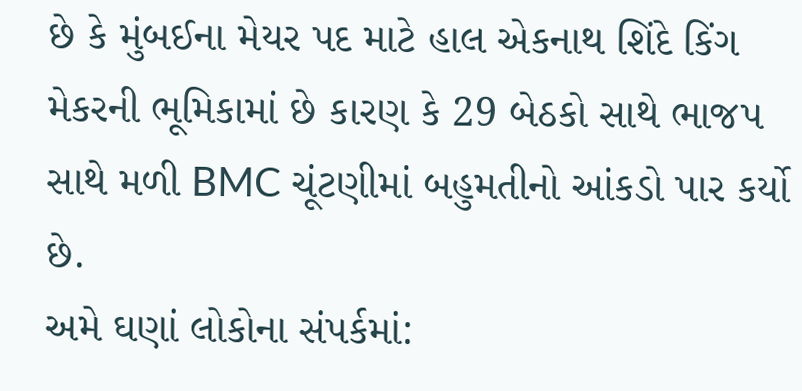છે કે મુંબઈના મેયર પદ માટે હાલ એકનાથ શિંદે કિંગ મેકરની ભૂમિકામાં છે કારણ કે 29 બેઠકો સાથે ભાજપ સાથે મળી BMC ચૂંટણીમાં બહુમતીનો આંકડો પાર કર્યો છે.
અમે ઘણાં લોકોના સંપર્કમાં: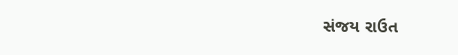સંજય રાઉત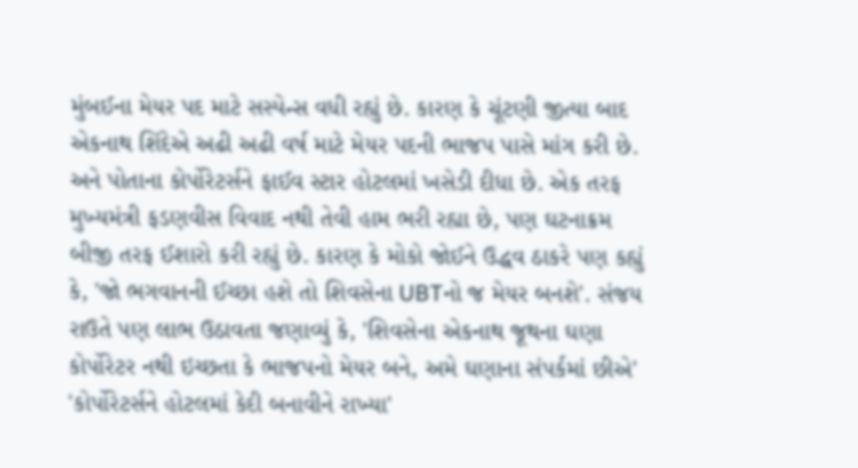મુંબઈના મેયર પદ માટે સસ્પેન્સ વધી રહ્યું છે. કારણ કે ચૂંટણી જીત્યા બાદ એકનાથ શિંદેએ અઢી અઢી વર્ષ માટે મેયર પદની ભાજપ પાસે માંગ કરી છે. અને પોતાના કોર્પોરેટર્સને ફાઈવ સ્ટાર હોટલમાં ખસેડી દીધા છે. એક તરફ મુખ્યમંત્રી ફડણવીસ વિવાદ નથી તેવી હામ ભરી રહ્યા છે, પણ ઘટનાક્રમ બીજી તરફ ઈશારો કરી રહ્યું છે. કારણ કે મોકો જોઈને ઉદ્ધવ ઠાકરે પણ કહ્યું કે, 'જો ભગવાનની ઈચ્છા હશે તો શિવસેના UBTનો જ મેયર બનશે'. સંજય રાઉતે પણ લાભ ઉઠાવતા જણાવ્યું કે, 'શિવસેના એકનાથ જૂથના ઘણા કોર્પોરેટર નથી ઇચ્છતા કે ભાજપનો મેયર બને, અમે ઘણાના સંપર્કમાં છીએ'
'કોર્પોરેટર્સને હોટલમાં કેદી બનાવીને રાખ્યા'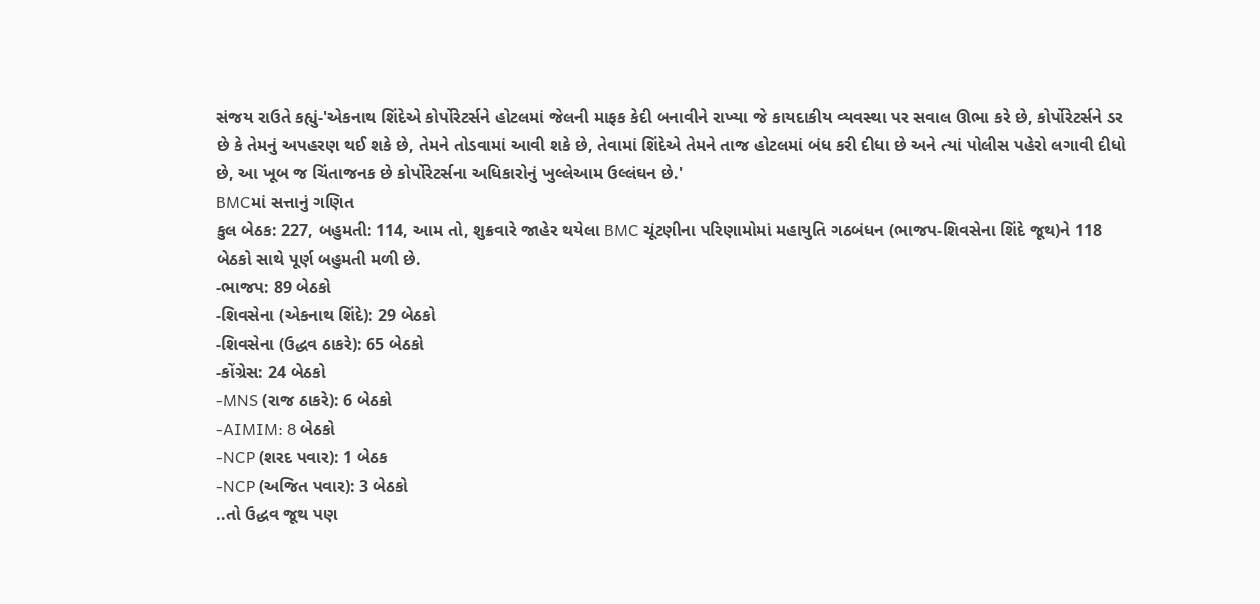સંજય રાઉતે કહ્યું-'એકનાથ શિંદેએ કોર્પોરેટર્સને હોટલમાં જેલની માફક કેદી બનાવીને રાખ્યા જે કાયદાકીય વ્યવસ્થા પર સવાલ ઊભા કરે છે, કોર્પોરેટર્સને ડર છે કે તેમનું અપહરણ થઈ શકે છે, તેમને તોડવામાં આવી શકે છે, તેવામાં શિંદેએ તેમને તાજ હોટલમાં બંધ કરી દીધા છે અને ત્યાં પોલીસ પહેરો લગાવી દીધો છે, આ ખૂબ જ ચિંતાજનક છે કોર્પોરેટર્સના અધિકારોનું ખુલ્લેઆમ ઉલ્લંઘન છે.'
BMCમાં સત્તાનું ગણિત
કુલ બેઠક: 227, બહુમતી: 114, આમ તો, શુક્રવારે જાહેર થયેલા BMC ચૂંટણીના પરિણામોમાં મહાયુતિ ગઠબંધન (ભાજપ-શિવસેના શિંદે જૂથ)ને 118 બેઠકો સાથે પૂર્ણ બહુમતી મળી છે.
-ભાજપ: 89 બેઠકો
-શિવસેના (એકનાથ શિંદે): 29 બેઠકો
-શિવસેના (ઉદ્ધવ ઠાકરે): 65 બેઠકો
-કોંગ્રેસ: 24 બેઠકો
-MNS (રાજ ઠાકરે): 6 બેઠકો
-AIMIM: 8 બેઠકો
-NCP (શરદ પવાર): 1 બેઠક
-NCP (અજિત પવાર): 3 બેઠકો
..તો ઉદ્ધવ જૂથ પણ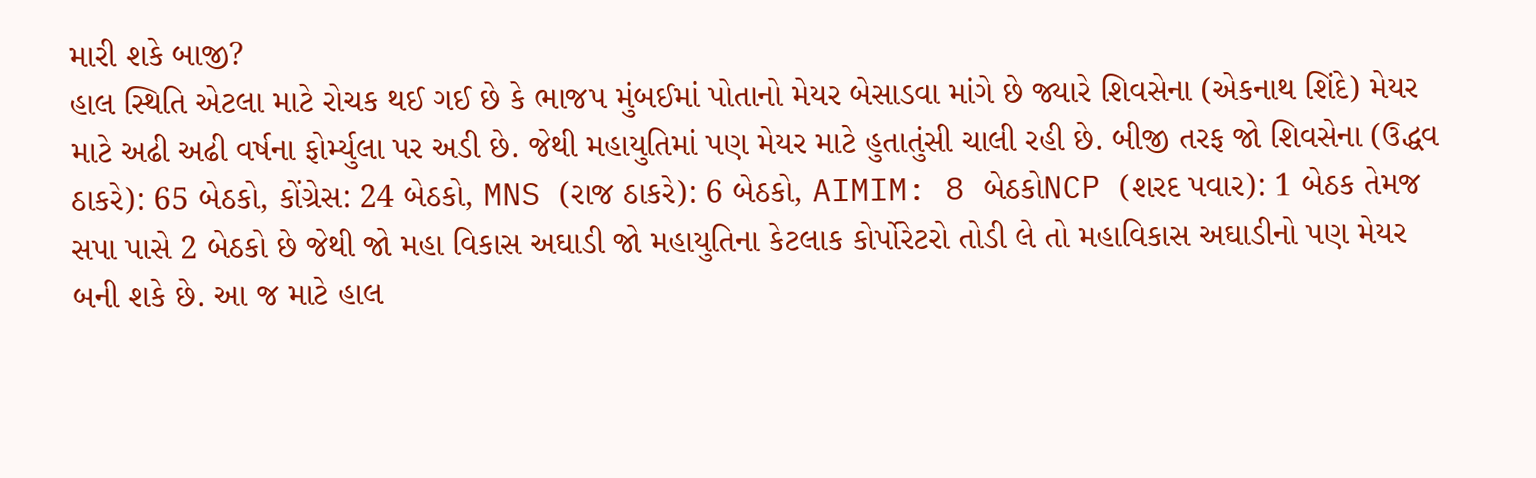મારી શકે બાજી?
હાલ સ્થિતિ એટલા માટે રોચક થઈ ગઈ છે કે ભાજપ મુંબઈમાં પોતાનો મેયર બેસાડવા માંગે છે જ્યારે શિવસેના (એકનાથ શિંદે) મેયર માટે અઢી અઢી વર્ષના ફોર્મ્યુલા પર અડી છે. જેથી મહાયુતિમાં પણ મેયર માટે હુતાતુંસી ચાલી રહી છે. બીજી તરફ જો શિવસેના (ઉદ્ધવ ઠાકરે): 65 બેઠકો, કોંગ્રેસ: 24 બેઠકો, MNS (રાજ ઠાકરે): 6 બેઠકો, AIMIM: 8 બેઠકોNCP (શરદ પવાર): 1 બેઠક તેમજ સપા પાસે 2 બેઠકો છે જેથી જો મહા વિકાસ અઘાડી જો મહાયુતિના કેટલાક કોર્પોરેટરો તોડી લે તો મહાવિકાસ અઘાડીનો પણ મેયર બની શકે છે. આ જ માટે હાલ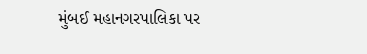મુંબઈ મહાનગરપાલિકા પર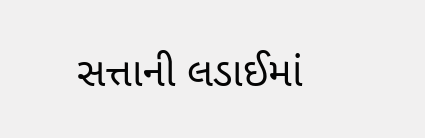સત્તાની લડાઈમાં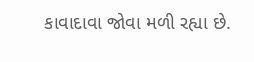કાવાદાવા જોવા મળી રહ્યા છે.